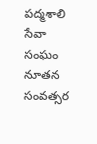పద్మశాలి సేవా సంఘం నూతన సంవత్సర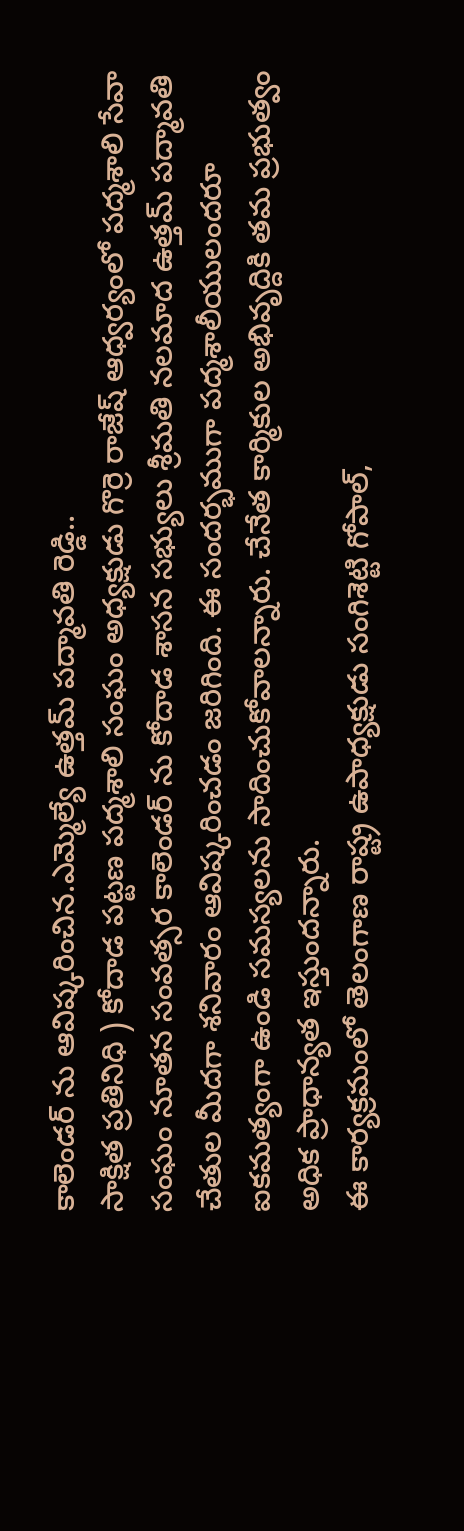కాలెండర్ ను ఆవిష్కరించిన.ఎమ్మెల్యే ఉత్తమ్ పద్మావతి రెడ్డి..
సాక్షిత ప్రతినిధి ) కోదాడ పట్టణ పద్మశాలి సంఘం అధ్యక్షుడు గొర్రె రాజేష్ ఆధ్వర్యంలో పద్మశాలి సేవా సంఘం నూతన సంవత్సర కాలెండర్ ను కోదాడ శాసన సభ్యులు శ్రీమతి నలమాద ఉత్తమ్ పద్మావతి చేతుల మీదగా శనివారం ఆవిష్కరించడం జరిగింది. ఈ సందర్భముగా పద్మశాలీయులందరూ ఐకమత్యంగా ఉండి సమస్యలను సాదించుకోవాలన్నారు. చేనేత కార్మికుల అభివృద్దికి తమ ప్రభుత్వం అధిక ప్రాధాన్యత ఇస్తుందన్నారు.
ఈ కార్యక్రమంలో తెలంగాణ రాష్ట్ర ఉపాధ్యక్షుడు సంగిశెట్టి గోపాల్,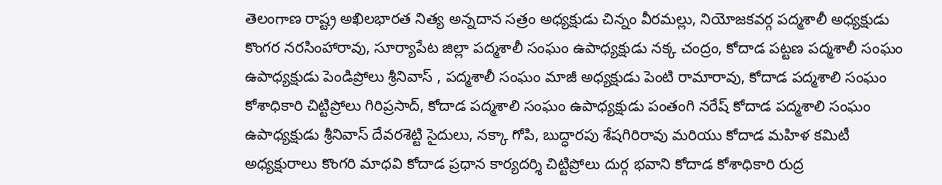తెలంగాణ రాష్ట్ర అఖిలభారత నిత్య అన్నదాన సత్రం అధ్యక్షుడు చిన్నం వీరమల్లు, నియోజకవర్గ పద్మశాలీ అధ్యక్షుడు కొంగర నరసింహారావు, సూర్యాపేట జిల్లా పద్మశాలీ సంఘం ఉపాధ్యక్షుడు నక్క చంద్రం, కోదాడ పట్టణ పద్మశాలీ సంఘం ఉపాధ్యక్షుడు పెండిప్రోలు శ్రీనివాస్ , పద్మశాలీ సంఘం మాజీ అధ్యక్షుడు పెంటి రామారావు, కోదాడ పద్మశాలి సంఘం కోశాధికారి చిట్టిప్రోలు గిరిప్రసాద్, కోదాడ పద్మశాలి సంఘం ఉపాధ్యక్షుడు పంతంగి నరేష్ కోదాడ పద్మశాలి సంఘం ఉపాధ్యక్షుడు శ్రీనివాస్ దేవరశెట్టి సైదులు, నక్కా గోపి, బుద్ధారపు శేషగిరిరావు మరియు కోదాడ మహిళ కమిటీ అధ్యక్షురాలు కొంగరి మాధవి కోదాడ ప్రధాన కార్యదర్శి చిట్టిప్రోలు దుర్గ భవాని కోదాడ కోశాధికారి రుద్ర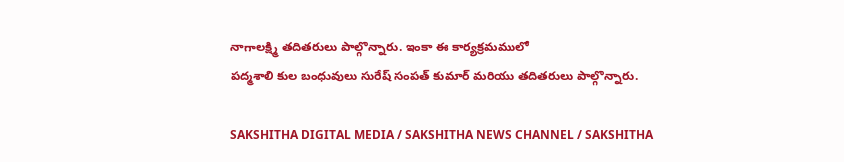నాగాలక్ష్మి తదితరులు పాల్గొన్నారు. ఇంకా ఈ కార్యక్రమములో
పద్మశాలి కుల బంధువులు సురేష్ సంపత్ కుమార్ మరియు తదితరులు పాల్గొన్నారు.

SAKSHITHA DIGITAL MEDIA / SAKSHITHA NEWS CHANNEL / SAKSHITHA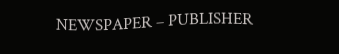NEWSPAPER – PUBLISHER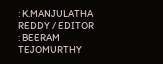: K.MANJULATHA REDDY / EDITOR : BEERAM TEJOMURTHY